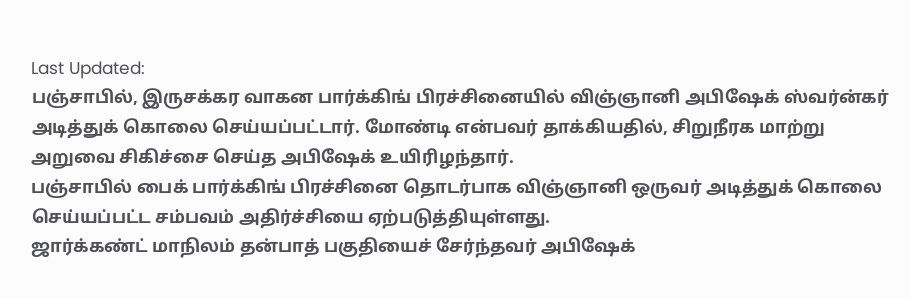Last Updated:
பஞ்சாபில், இருசக்கர வாகன பார்க்கிங் பிரச்சினையில் விஞ்ஞானி அபிஷேக் ஸ்வர்ன்கர் அடித்துக் கொலை செய்யப்பட்டார். மோண்டி என்பவர் தாக்கியதில், சிறுநீரக மாற்று அறுவை சிகிச்சை செய்த அபிஷேக் உயிரிழந்தார்.
பஞ்சாபில் பைக் பார்க்கிங் பிரச்சினை தொடர்பாக விஞ்ஞானி ஒருவர் அடித்துக் கொலை செய்யப்பட்ட சம்பவம் அதிர்ச்சியை ஏற்படுத்தியுள்ளது.
ஜார்க்கண்ட் மாநிலம் தன்பாத் பகுதியைச் சேர்ந்தவர் அபிஷேக்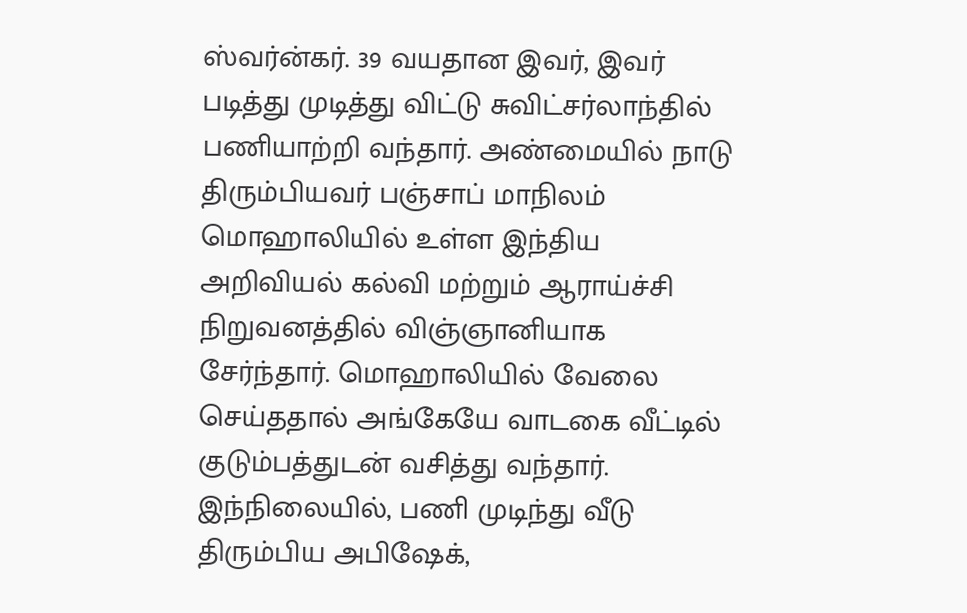ஸ்வர்ன்கர். 39 வயதான இவர், இவர் படித்து முடித்து விட்டு சுவிட்சர்லாந்தில் பணியாற்றி வந்தார். அண்மையில் நாடு திரும்பியவர் பஞ்சாப் மாநிலம் மொஹாலியில் உள்ள இந்திய அறிவியல் கல்வி மற்றும் ஆராய்ச்சி நிறுவனத்தில் விஞ்ஞானியாக சேர்ந்தார். மொஹாலியில் வேலை செய்ததால் அங்கேயே வாடகை வீட்டில் குடும்பத்துடன் வசித்து வந்தார்.
இந்நிலையில், பணி முடிந்து வீடு திரும்பிய அபிஷேக்,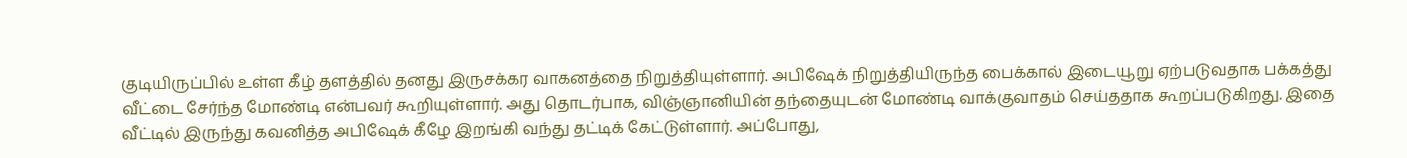குடியிருப்பில் உள்ள கீழ் தளத்தில் தனது இருசக்கர வாகனத்தை நிறுத்தியுள்ளார். அபிஷேக் நிறுத்தியிருந்த பைக்கால் இடையூறு ஏற்படுவதாக பக்கத்து வீட்டை சேர்ந்த மோண்டி என்பவர் கூறியுள்ளார். அது தொடர்பாக, விஞ்ஞானியின் தந்தையுடன் மோண்டி வாக்குவாதம் செய்ததாக கூறப்படுகிறது. இதை வீட்டில் இருந்து கவனித்த அபிஷேக் கீழே இறங்கி வந்து தட்டிக் கேட்டுள்ளார். அப்போது,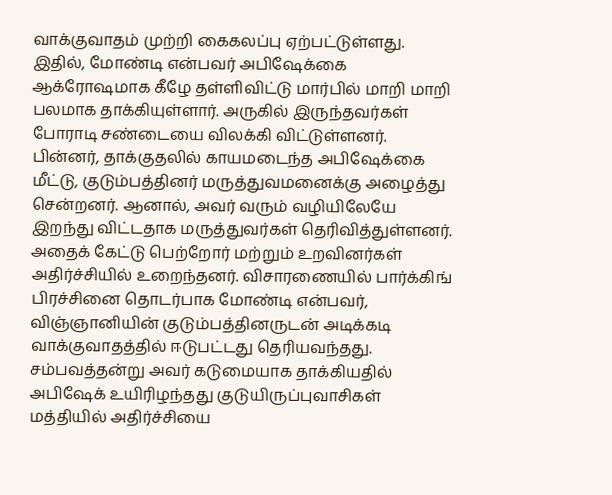வாக்குவாதம் முற்றி கைகலப்பு ஏற்பட்டுள்ளது.
இதில், மோண்டி என்பவர் அபிஷேக்கை ஆக்ரோஷமாக கீழே தள்ளிவிட்டு மார்பில் மாறி மாறி பலமாக தாக்கியுள்ளார். அருகில் இருந்தவர்கள் போராடி சண்டையை விலக்கி விட்டுள்ளனர். பின்னர், தாக்குதலில் காயமடைந்த அபிஷேக்கை மீட்டு, குடும்பத்தினர் மருத்துவமனைக்கு அழைத்து சென்றனர். ஆனால், அவர் வரும் வழியிலேயே இறந்து விட்டதாக மருத்துவர்கள் தெரிவித்துள்ளனர். அதைக் கேட்டு பெற்றோர் மற்றும் உறவினர்கள் அதிர்ச்சியில் உறைந்தனர். விசாரணையில் பார்க்கிங் பிரச்சினை தொடர்பாக மோண்டி என்பவர், விஞ்ஞானியின் குடும்பத்தினருடன் அடிக்கடி வாக்குவாதத்தில் ஈடுபட்டது தெரியவந்தது.
சம்பவத்தன்று அவர் கடுமையாக தாக்கியதில் அபிஷேக் உயிரிழந்தது குடுயிருப்புவாசிகள் மத்தியில் அதிர்ச்சியை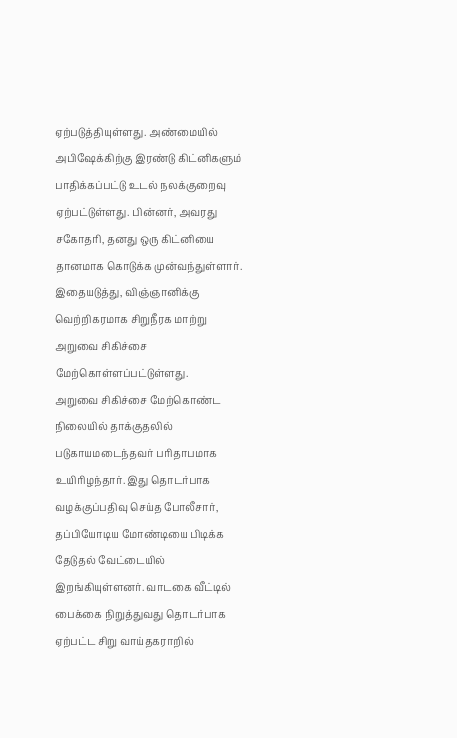ஏற்படுத்தியுள்ளது. அண்மையில் அபிஷேக்கிற்கு இரண்டு கிட்னிகளும் பாதிக்கப்பட்டு உடல் நலக்குறைவு ஏற்பட்டுள்ளது. பின்னர், அவரது சகோதரி, தனது ஒரு கிட்னியை தானமாக கொடுக்க முன்வந்துள்ளார். இதையடுத்து, விஞ்ஞானிக்கு வெற்றிகரமாக சிறுநீரக மாற்று அறுவை சிகிச்சை மேற்கொள்ளப்பட்டுள்ளது.
அறுவை சிகிச்சை மேற்கொண்ட நிலையில் தாக்குதலில் படுகாயமடைந்தவர் பரிதாபமாக உயிரிழந்தார். இது தொடர்பாக வழக்குப்பதிவு செய்த போலீசார், தப்பியோடிய மோண்டியை பிடிக்க தேடுதல் வேட்டையில் இறங்கியுள்ளனர். வாடகை வீட்டில் பைக்கை நிறுத்துவது தொடர்பாக ஏற்பட்ட சிறு வாய்தகராறில்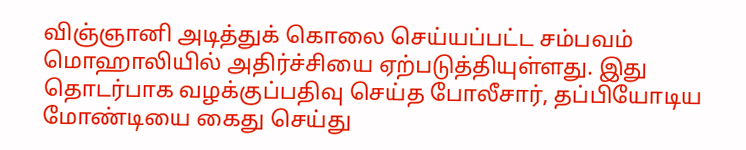விஞ்ஞானி அடித்துக் கொலை செய்யப்பட்ட சம்பவம் மொஹாலியில் அதிர்ச்சியை ஏற்படுத்தியுள்ளது. இது தொடர்பாக வழக்குப்பதிவு செய்த போலீசார், தப்பியோடிய மோண்டியை கைது செய்து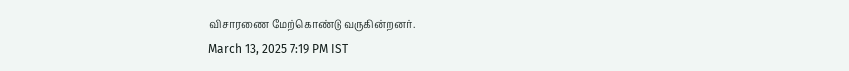விசாரணை மேற்கொண்டு வருகின்றனர்.
March 13, 2025 7:19 PM IST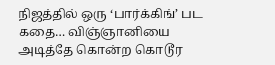நிஜத்தில் ஒரு ‘பார்க்கிங்’ பட கதை… விஞ்ஞானியை அடித்தே கொன்ற கொடூர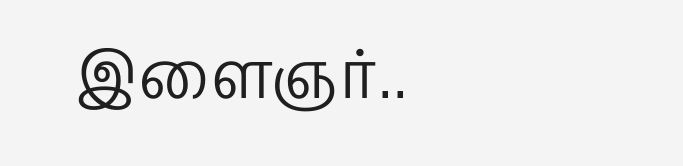இளைஞர்..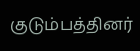குடும்பத்தினர்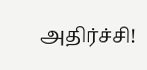அதிர்ச்சி!